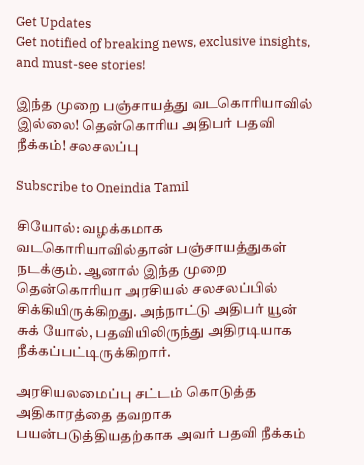Get Updates
Get notified of breaking news, exclusive insights, and must-see stories!

இந்த முறை பஞ்சாயத்து வடகொரியாவில் இல்லை! தென்கொரிய அதிபர் பதவி நீக்கம்! சலசலப்பு

Subscribe to Oneindia Tamil

சியோல்: வழக்கமாக வடகொரியாவில்தான் பஞ்சாயத்துகள் நடக்கும். ஆனால் இந்த முறை தென்கொரியா அரசியல் சலசலப்பில் சிக்கியிருக்கிறது. அந்நாட்டு அதிபர் யூன் சுக் யோல், பதவியிலிருந்து அதிரடியாக நீக்கப்பட்டிருக்கிறார்.

அரசியலமைப்பு சட்டம் கொடுத்த அதிகாரத்தை தவறாக பயன்படுத்தியதற்காக அவர் பதவி நீக்கம்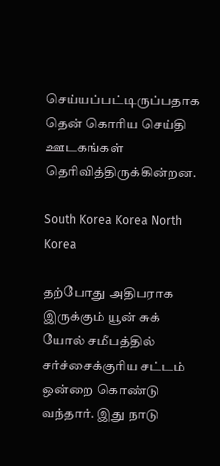செய்யப்பட்டிருப்பதாக தென் கொரிய செய்தி ஊடகங்கள் தெரிவித்திருக்கின்றன.

South Korea Korea North Korea

தற்போது அதிபராக இருக்கும் யூன் சுக் யோல் சமீபத்தில் சர்ச்சைக்குரிய சட்டம் ஒன்றை கொண்டு வந்தார். இது நாடு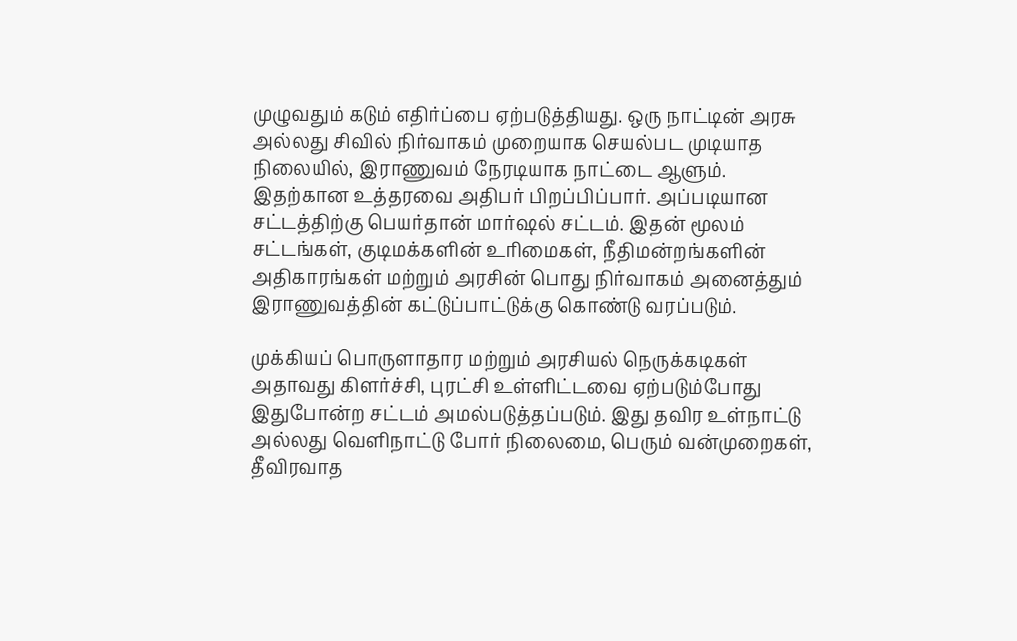முழுவதும் கடும் எதிர்ப்பை ஏற்படுத்தியது. ஒரு நாட்டின் அரசு அல்லது சிவில் நிர்வாகம் முறையாக செயல்பட முடியாத நிலையில், இராணுவம் நேரடியாக நாட்டை ஆளும். இதற்கான உத்தரவை அதிபர் பிறப்பிப்பார். அப்படியான சட்டத்திற்கு பெயர்தான் மார்ஷல் சட்டம். இதன் மூலம் சட்டங்கள், குடிமக்களின் உரிமைகள், நீதிமன்றங்களின் அதிகாரங்கள் மற்றும் அரசின் பொது நிர்வாகம் அனைத்தும் இராணுவத்தின் கட்டுப்பாட்டுக்கு கொண்டு வரப்படும்.

முக்கியப் பொருளாதார மற்றும் அரசியல் நெருக்கடிகள் அதாவது கிளர்ச்சி, புரட்சி உள்ளிட்டவை ஏற்படும்போது இதுபோன்ற சட்டம் அமல்படுத்தப்படும். இது தவிர உள்நாட்டு அல்லது வெளிநாட்டு போர் நிலைமை, பெரும் வன்முறைகள், தீவிரவாத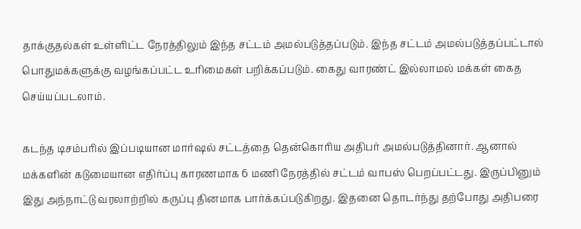தாக்குதல்கள் உள்ளிட்ட நேரத்திலும் இந்த சட்டம் அமல்படுத்தப்படும். இந்த சட்டம் அமல்படுத்தப்பட்டால் பொதுமக்களுக்கு வழங்கப்பட்ட உரிமைகள் பறிக்கப்படும். கைது வாரண்ட் இல்லாமல் மக்கள் கைத செய்யப்படலாம்.

கடந்த டிசம்பரில் இப்படியான மார்ஷல் சட்டத்தை தென்கொரிய அதிபர் அமல்படுத்தினார். ஆனால் மக்களின் கடுமையான எதிர்ப்பு காரணமாக 6 மணி நேரத்தில் சட்டம் வாபஸ் பெறப்பட்டது. இருப்பினும் இது அந்நாட்டு வரலாற்றில் கருப்பு தினமாக பார்க்கப்படுகிறது. இதனை தொடர்ந்து தற்போது அதிபரை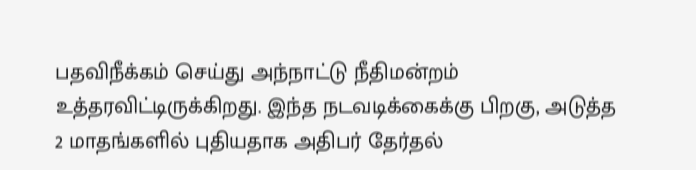பதவிநீக்கம் செய்து அந்நாட்டு நீதிமன்றம் உத்தரவிட்டிருக்கிறது. இந்த நடவடிக்கைக்கு பிறகு, அடுத்த 2 மாதங்களில் புதியதாக அதிபர் தேர்தல்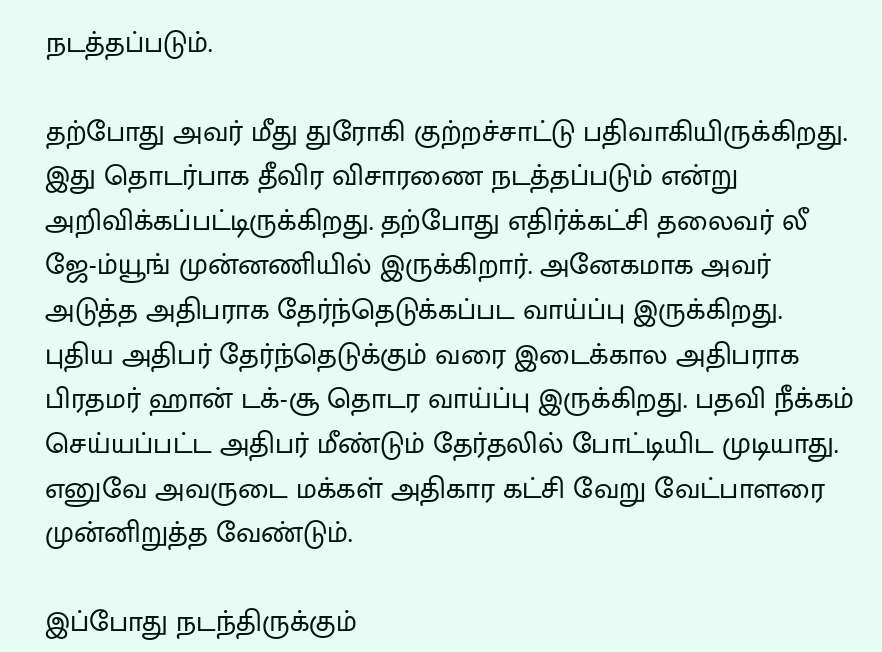நடத்தப்படும்.

தற்போது அவர் மீது துரோகி குற்றச்சாட்டு பதிவாகியிருக்கிறது. இது தொடர்பாக தீவிர விசாரணை நடத்தப்படும் என்று அறிவிக்கப்பட்டிருக்கிறது. தற்போது எதிர்க்கட்சி தலைவர் லீ ஜே-ம்யூங் முன்னணியில் இருக்கிறார். அனேகமாக அவர் அடுத்த அதிபராக தேர்ந்தெடுக்கப்பட வாய்ப்பு இருக்கிறது. புதிய அதிபர் தேர்ந்தெடுக்கும் வரை இடைக்கால அதிபராக பிரதமர் ஹான் டக்-சூ தொடர வாய்ப்பு இருக்கிறது. பதவி நீக்கம் செய்யப்பட்ட அதிபர் மீண்டும் தேர்தலில் போட்டியிட முடியாது. எனுவே அவருடை மக்கள் அதிகார கட்சி வேறு வேட்பாளரை முன்னிறுத்த வேண்டும்.

இப்போது நடந்திருக்கும்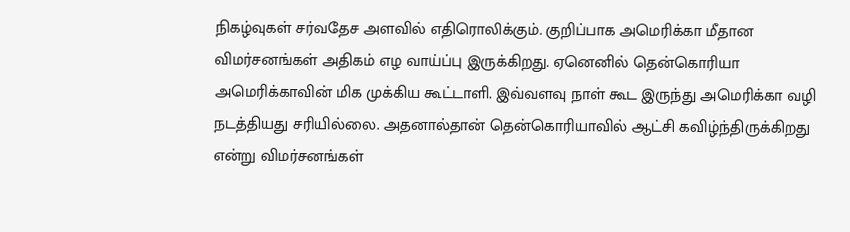நிகழ்வுகள் சர்வதேச அளவில் எதிரொலிக்கும். குறிப்பாக அமெரிக்கா மீதான விமர்சனங்கள் அதிகம் எழ வாய்ப்பு இருக்கிறது. ஏனெனில் தென்கொரியா அமெரிக்காவின் மிக முக்கிய கூட்டாளி. இவ்வளவு நாள் கூட இருந்து அமெரிக்கா வழி நடத்தியது சரியில்லை. அதனால்தான் தென்கொரியாவில் ஆட்சி கவிழ்ந்திருக்கிறது என்று விமர்சனங்கள்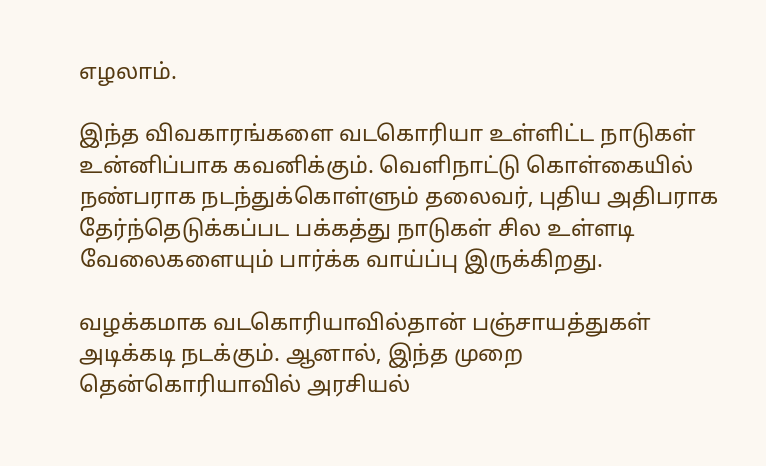எழலாம்.

இந்த விவகாரங்களை வடகொரியா உள்ளிட்ட நாடுகள் உன்னிப்பாக கவனிக்கும். வெளிநாட்டு கொள்கையில் நண்பராக நடந்துக்கொள்ளும் தலைவர், புதிய அதிபராக தேர்ந்தெடுக்கப்பட பக்கத்து நாடுகள் சில உள்ளடி வேலைகளையும் பார்க்க வாய்ப்பு இருக்கிறது.

வழக்கமாக வடகொரியாவில்தான் பஞ்சாயத்துகள் அடிக்கடி நடக்கும். ஆனால், இந்த முறை தென்கொரியாவில் அரசியல்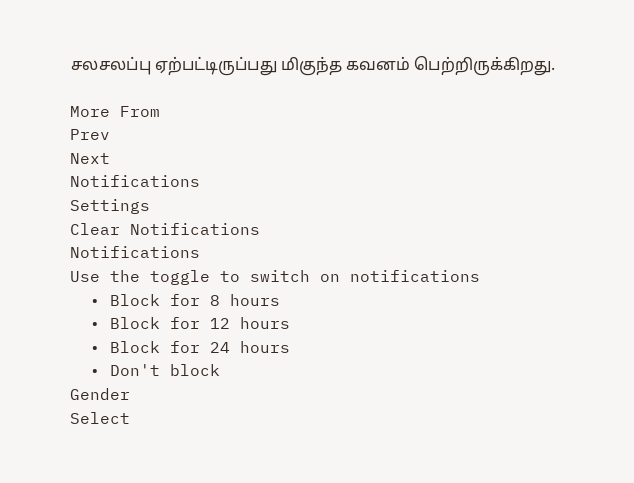சலசலப்பு ஏற்பட்டிருப்பது மிகுந்த கவனம் பெற்றிருக்கிறது.

More From
Prev
Next
Notifications
Settings
Clear Notifications
Notifications
Use the toggle to switch on notifications
  • Block for 8 hours
  • Block for 12 hours
  • Block for 24 hours
  • Don't block
Gender
Select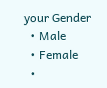your Gender
  • Male
  • Female
  •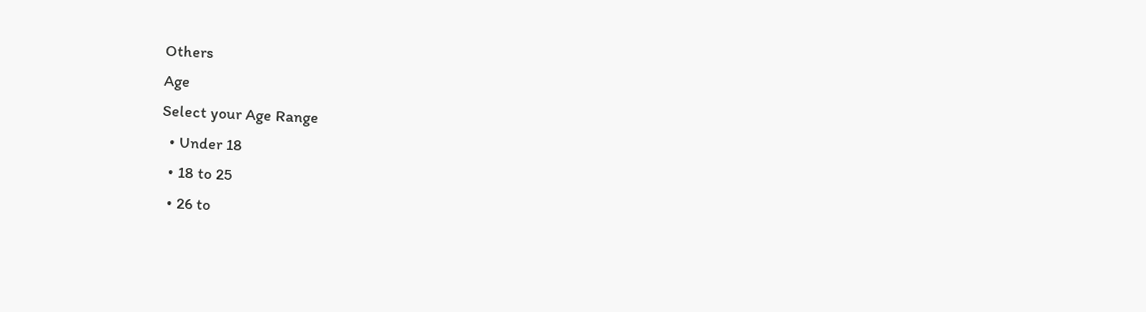Others
Age
Select your Age Range
  • Under 18
  • 18 to 25
  • 26 to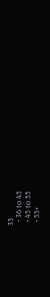35
  • 36 to 45
  • 45 to 55
  • 55+